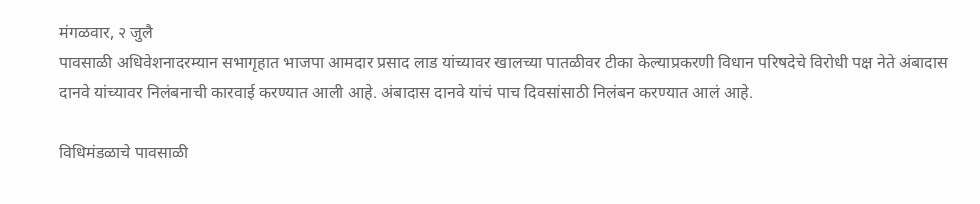मंगळवार, २ जुलै
पावसाळी अधिवेशनादरम्यान सभागृहात भाजपा आमदार प्रसाद लाड यांच्यावर खालच्या पातळीवर टीका केल्याप्रकरणी विधान परिषदेचे विरोधी पक्ष नेते अंबादास दानवे यांच्यावर निलंबनाची कारवाई करण्यात आली आहे. अंबादास दानवे यांचं पाच दिवसांसाठी निलंबन करण्यात आलं आहे.

विधिमंडळाचे पावसाळी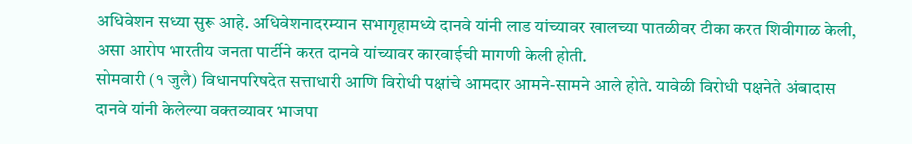अधिवेशन सध्या सुरू आहे. अधिवेशनादरम्यान सभागृहामध्ये दानवे यांनी लाड यांच्यावर खालच्या पातळीवर टीका करत शिवीगाळ केली, असा आरोप भारतीय जनता पार्टीने करत दानवे यांच्यावर कारवाईची मागणी केली होती.
सोमवारी (१ जुलै) विधानपरिषदेत सत्ताधारी आणि विरोधी पक्षांचे आमदार आमने-सामने आले होते. यावेळी विरोधी पक्षनेते अंबादास दानवे यांनी केलेल्या वक्तव्यावर भाजपा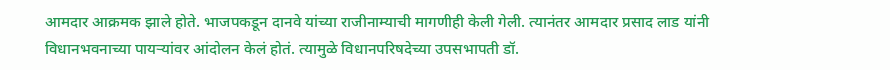आमदार आक्रमक झाले होते. भाजपकडून दानवे यांच्या राजीनाम्याची मागणीही केली गेली. त्यानंतर आमदार प्रसाद लाड यांनी विधानभवनाच्या पायऱ्यांवर आंदोलन केलं होतं. त्यामुळे विधानपरिषदेच्या उपसभापती डॉ.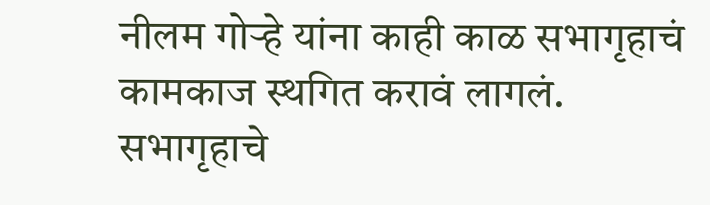नीलम गोऱ्हे यांना काही काळ सभागृहाचं कामकाज स्थगित करावं लागलं.
सभागृहाचे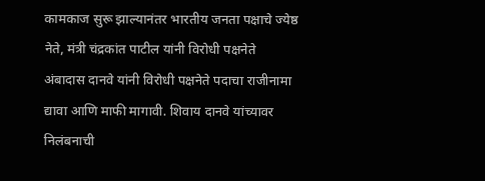कामकाज सुरू झाल्यानंतर भारतीय जनता पक्षाचे ज्येष्ठ नेते, मंत्री चंद्रकांत पाटील यांनी विरोधी पक्षनेते अंबादास दानवे यांनी विरोधी पक्षनेते पदाचा राजीनामा द्यावा आणि माफी मागावी. शिवाय दानवे यांच्यावर निलंबनाची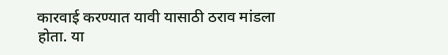कारवाई करण्यात यावी यासाठी ठराव मांडला होता. या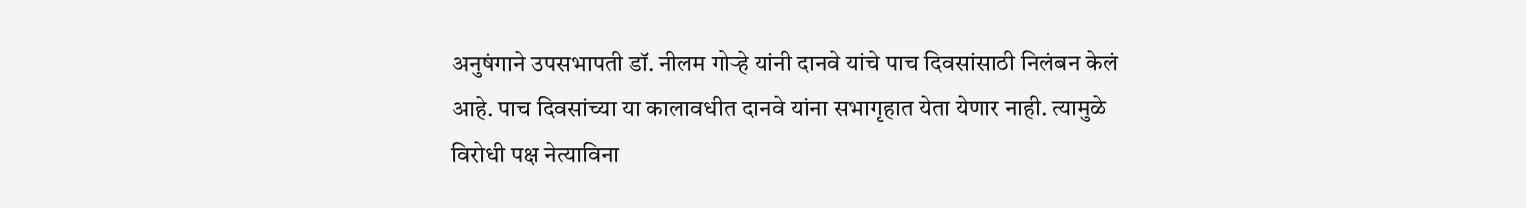अनुषंगाने उपसभापती डॉ. नीलम गोऱ्हे यांनी दानवे यांचे पाच दिवसांसाठी निलंबन केलं आहे. पाच दिवसांच्या या कालावधीत दानवे यांना सभागृहात येता येणार नाही. त्यामुळे विरोधी पक्ष नेत्याविना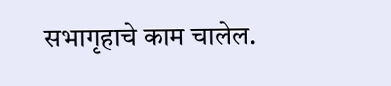सभागृहाचे काम चालेल.